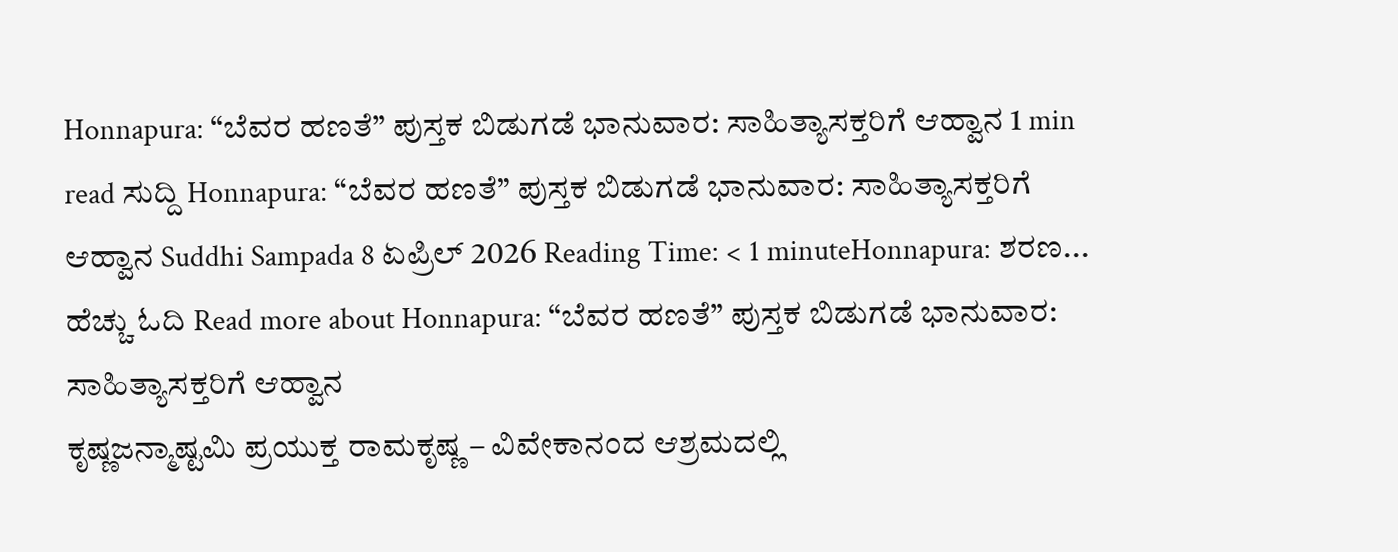Honnapura: “ಬೆವರ ಹಣತೆ” ಪುಸ್ತಕ ಬಿಡುಗಡೆ ಭಾನುವಾರ: ಸಾಹಿತ್ಯಾಸಕ್ತರಿಗೆ ಆಹ್ವಾನ 1 min read ಸುದ್ದಿ Honnapura: “ಬೆವರ ಹಣತೆ” ಪುಸ್ತಕ ಬಿಡುಗಡೆ ಭಾನುವಾರ: ಸಾಹಿತ್ಯಾಸಕ್ತರಿಗೆ ಆಹ್ವಾನ Suddhi Sampada 8 ಏಪ್ರಿಲ್ 2026 Reading Time: < 1 minuteHonnapura: ಶರಣ... ಹೆಚ್ಚು ಓದಿ Read more about Honnapura: “ಬೆವರ ಹಣತೆ” ಪುಸ್ತಕ ಬಿಡುಗಡೆ ಭಾನುವಾರ: ಸಾಹಿತ್ಯಾಸಕ್ತರಿಗೆ ಆಹ್ವಾನ
ಕೃಷ್ಣಜನ್ಮಾಷ್ಟಮಿ ಪ್ರಯುಕ್ತ ರಾಮಕೃಷ್ಣ – ವಿವೇಕಾನಂದ ಆಶ್ರಮದಲ್ಲಿ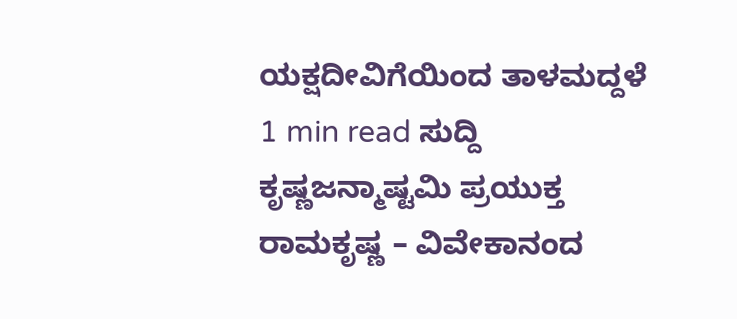ಯಕ್ಷದೀವಿಗೆಯಿಂದ ತಾಳಮದ್ದಳೆ 1 min read ಸುದ್ದಿ ಕೃಷ್ಣಜನ್ಮಾಷ್ಟಮಿ ಪ್ರಯುಕ್ತ ರಾಮಕೃಷ್ಣ – ವಿವೇಕಾನಂದ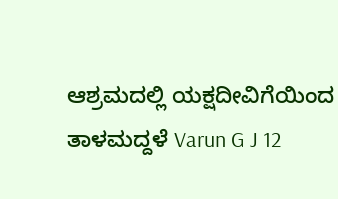ಆಶ್ರಮದಲ್ಲಿ ಯಕ್ಷದೀವಿಗೆಯಿಂದ ತಾಳಮದ್ದಳೆ Varun G J 12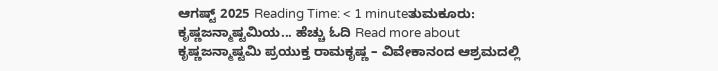ಆಗಷ್ಟ್ 2025 Reading Time: < 1 minuteತುಮಕೂರು: ಕೃಷ್ಣಜನ್ಮಾಷ್ಟಮಿಯ... ಹೆಚ್ಚು ಓದಿ Read more about ಕೃಷ್ಣಜನ್ಮಾಷ್ಟಮಿ ಪ್ರಯುಕ್ತ ರಾಮಕೃಷ್ಣ – ವಿವೇಕಾನಂದ ಆಶ್ರಮದಲ್ಲಿ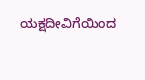ಯಕ್ಷದೀವಿಗೆಯಿಂದ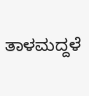ತಾಳಮದ್ದಳೆ